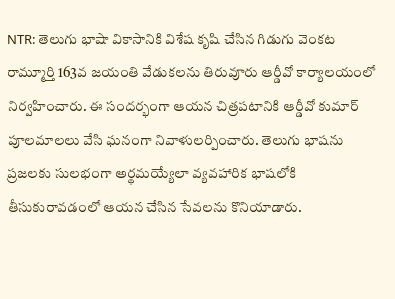NTR: తెలుగు భాషా వికాసానికి విశేష కృషి చేసిన గిడుగు వెంకట రామ్మూర్తి 163వ జయంతి వేడుకలను తిరువూరు ఆర్డీవో కార్యాలయంలో నిర్వహించారు. ఈ సందర్భంగా ఆయన చిత్రపటానికి ఆర్డీవో కుమార్ పూలమాలలు వేసి ఘనంగా నివాళులర్పించారు. తెలుగు భాషను ప్రజలకు సులభంగా అర్థమయ్యేలా వ్యవహారిక భాషలోకి తీసుకురావడంలో ఆయన చేసిన సేవలను కొనియాడారు.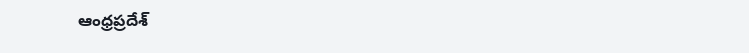ఆంధ్రప్రదేశ్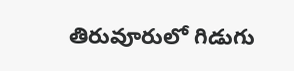తిరువూరులో గిడుగు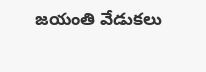జయంతి వేడుకలు